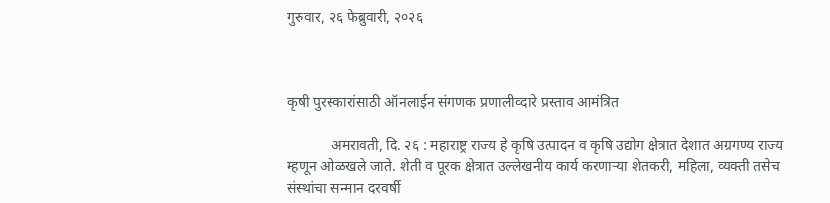गुरुवार, २६ फेब्रुवारी, २०२६



कृषी पुरस्कारांसाठी ऑनलाईन संगणक प्रणालीव्दारे प्रस्ताव आमंत्रित

            अमरावती, दि. २६ : महाराष्ट्र राज्य हे कृषि उत्पादन व कृषि उद्योग क्षेत्रात देशात अग्रगण्य राज्य म्हणून ओळखले जाते. शेती व पूरक क्षेत्रात उल्लेखनीय कार्य करणाऱ्या शेतकरी, महिला, व्यक्ती तसेच संस्थांचा सन्मान दरवर्षी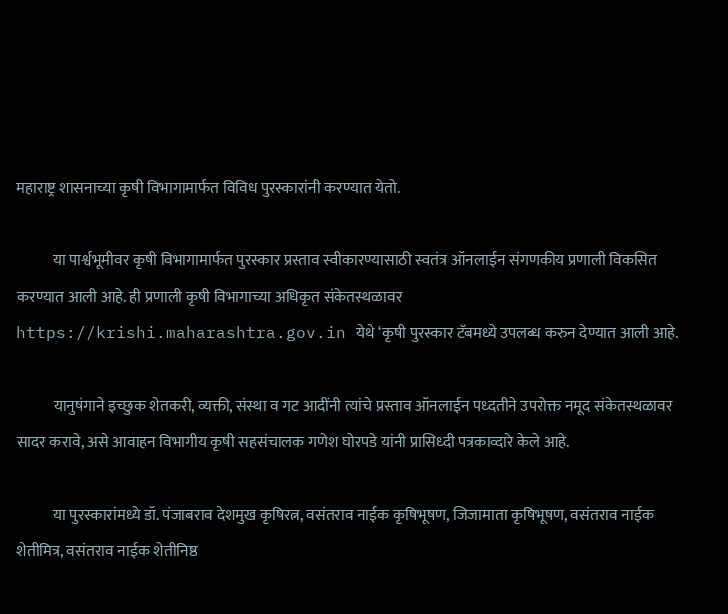महाराष्ट्र शासनाच्या कृषी विभागामार्फत विविध पुरस्कारांनी करण्यात येतो.

            या पार्श्वभूमीवर कृषी विभागामार्फत पुरस्कार प्रस्ताव स्वीकारण्यासाठी स्वतंत्र ऑनलाईन संगणकीय प्रणाली विकसित करण्यात आली आहे. ही प्रणाली कृषी विभागाच्या अधिकृत संकेतस्थळावर https://krishi.maharashtra.gov.in येथे ‘कृषी पुरस्कार टॅबमध्ये उपलब्ध करुन देण्यात आली आहे.

            यानुषंगाने इच्छुक शेतकरी, व्यक्ती, संस्था व गट आदींनी त्यांचे प्रस्ताव ऑनलाईन पध्दतीने उपरोक्त नमूद संकेतस्थळावर सादर करावे, असे आवाहन विभागीय कृषी सहसंचालक गणेश घोरपडे यांनी प्रासिध्दी पत्रकाव्दारे केले आहे.

            या पुरस्कारांमध्ये डॉ. पंजाबराव देशमुख कृषिरत्न, वसंतराव नाईक कृषिभूषण, जिजामाता कृषिभूषण, वसंतराव नाईक शेतीमित्र, वसंतराव नाईक शेतीनिष्ठ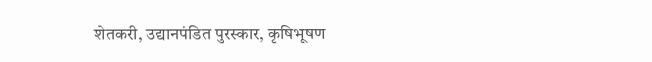शेतकरी, उद्यानपंडित पुरस्कार, कृषिभूषण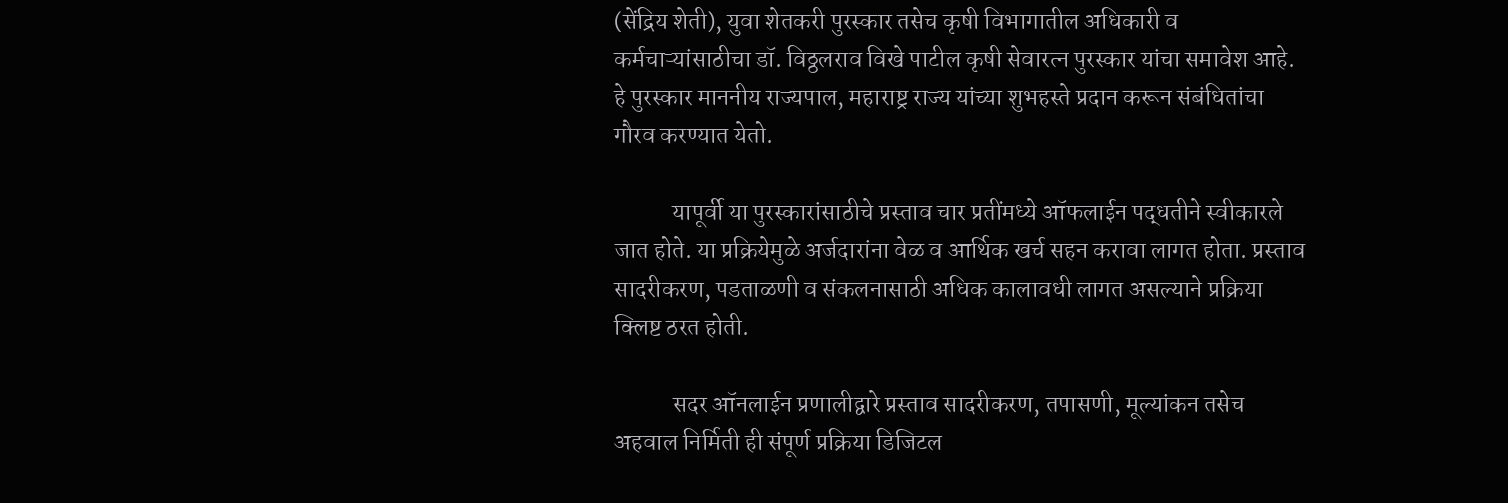(सेंद्रिय शेती), युवा शेतकरी पुरस्कार तसेच कृषी विभागातील अधिकारी व कर्मचाऱ्यांसाठीचा डॉ. विठ्ठलराव विखे पाटील कृषी सेवारत्न पुरस्कार यांचा समावेश आहे. हे पुरस्कार माननीय राज्यपाल, महाराष्ट्र राज्य यांच्या शुभहस्ते प्रदान करून संबंधितांचा गौरव करण्यात येतो.

            यापूर्वी या पुरस्कारांसाठीचे प्रस्ताव चार प्रतींमध्ये ऑफलाईन पद्धतीने स्वीकारले जात होते. या प्रक्रियेमुळे अर्जदारांना वेळ व आर्थिक खर्च सहन करावा लागत होता. प्रस्ताव सादरीकरण, पडताळणी व संकलनासाठी अधिक कालावधी लागत असल्याने प्रक्रिया क्लिष्ट ठरत होती.

            सदर ऑनलाईन प्रणालीद्वारे प्रस्ताव सादरीकरण, तपासणी, मूल्यांकन तसेच अहवाल निर्मिती ही संपूर्ण प्रक्रिया डिजिटल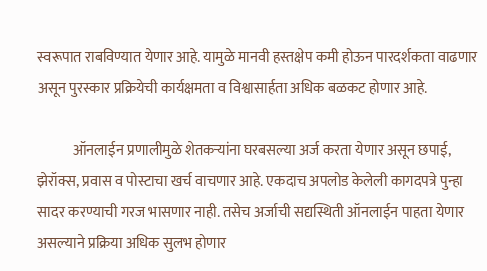स्वरूपात राबविण्यात येणार आहे. यामुळे मानवी हस्तक्षेप कमी होऊन पारदर्शकता वाढणार असून पुरस्कार प्रक्रियेची कार्यक्षमता व विश्वासार्हता अधिक बळकट होणार आहे.

            ऑनलाईन प्रणालीमुळे शेतकऱ्यांना घरबसल्या अर्ज करता येणार असून छपाई, झेरॉक्स, प्रवास व पोस्टाचा खर्च वाचणार आहे. एकदाच अपलोड केलेली कागदपत्रे पुन्हा सादर करण्याची गरज भासणार नाही. तसेच अर्जाची सद्यस्थिती ऑनलाईन पाहता येणार असल्याने प्रक्रिया अधिक सुलभ होणार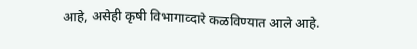आहे, असेही कृषी विभागाव्दारे कळविण्यात आले आहे.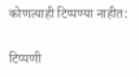कोणत्याही टिप्पण्‍या नाहीत:

टिप्पणी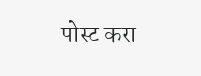पोस्ट करा